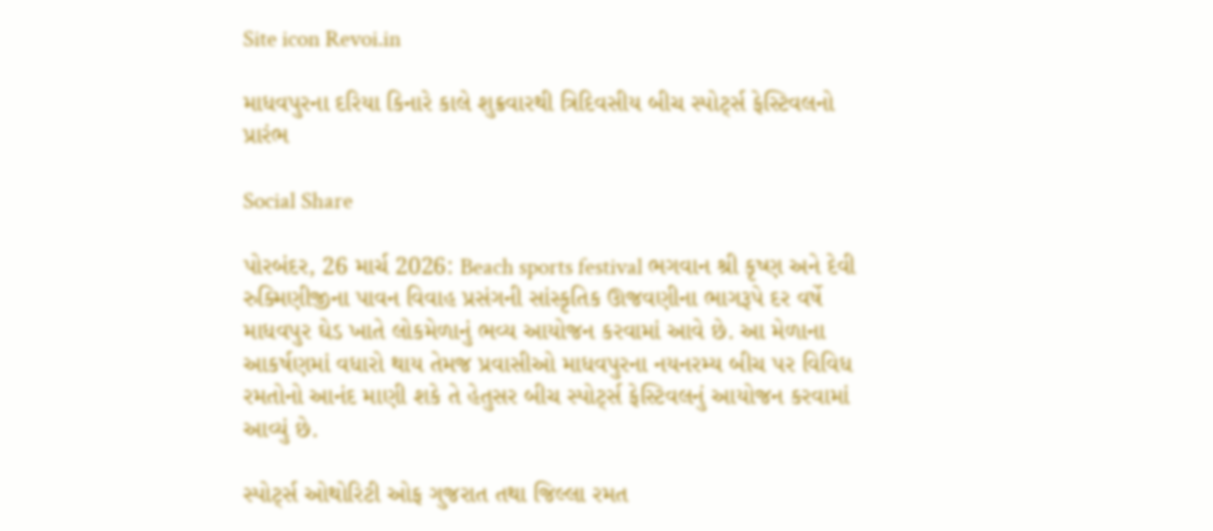Site icon Revoi.in

માધવપુરના દરિયા કિનારે કાલે શુક્રવારથી ત્રિદિવસીય બીચ સ્પોર્ટ્સ ફેસ્ટિવલનો પ્રારંભ

Social Share

પોરબંદર, 26 માર્ચ 2026: Beach sports festival ભગવાન શ્રી કૃષ્ણ અને દેવી રુક્મિણીજીના પાવન વિવાહ પ્રસંગની સાંસ્કૃતિક ઊજવણીના ભાગરૂપે દર વર્ષે માધવપુર ઘેડ ખાતે લોકમેળાનું ભવ્ય આયોજન કરવામાં આવે છે. આ મેળાના આકર્ષણમાં વધારો થાય તેમજ પ્રવાસીઓ માધવપુરના નયનરમ્ય બીચ પર વિવિધ રમતોનો આનંદ માણી શકે તે હેતુસર બીચ સ્પોર્ટ્સ ફેસ્ટિવલનું આયોજન કરવામાં આવ્યું છે.

સ્પોર્ટ્સ ઓથોરિટી ઓફ ગુજરાત તથા જિલ્લા રમત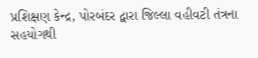પ્રશિક્ષણ કેન્દ્ર, પોરબંદર દ્વારા જિલ્લા વહીવટી તંત્રના સહયોગથી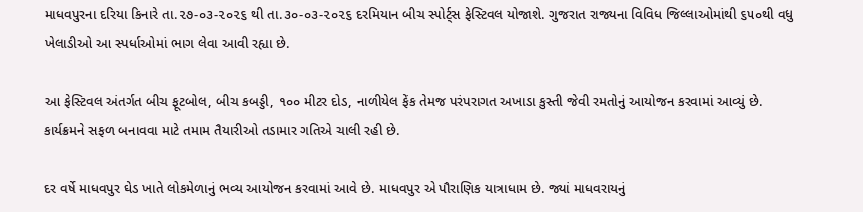માધવપુરના દરિયા કિનારે તા.૨૭-૦૩-૨૦૨૬ થી તા.૩૦-૦૩-૨૦૨૬ દરમિયાન બીચ સ્પોર્ટ્સ ફેસ્ટિવલ યોજાશે. ગુજરાત રાજ્યના વિવિધ જિલ્લાઓમાંથી ૬૫૦થી વધુ ખેલાડીઓ આ સ્પર્ધાઓમાં ભાગ લેવા આવી રહ્યા છે.

આ ફેસ્ટિવલ અંતર્ગત બીચ ફૂટબોલ, બીચ કબડ્ડી, ૧૦૦ મીટર દોડ, નાળીયેલ ફેંક તેમજ પરંપરાગત અખાડા કુસ્તી જેવી રમતોનું આયોજન કરવામાં આવ્યું છે. કાર્યક્રમને સફળ બનાવવા માટે તમામ તૈયારીઓ તડામાર ગતિએ ચાલી રહી છે.

દર વર્ષે માધવપુર ઘેડ ખાતે લોકમેળાનું ભવ્ય આયોજન કરવામાં આવે છે. માધવપુર એ પૌરાણિક યાત્રાધામ છે. જ્યાં માધવરાયનું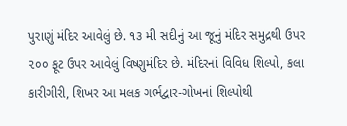પુરાણું મંદિર આવેલું છે. ૧૩ મી સદીનું આ જૂનું મંદિર સમુદ્રથી ઉપર ૨૦૦ ફૂટ ઉપર આવેલું વિષ્ણુમંદિર છે. મંદિરનાં વિવિધ શિલ્પો, કલા કારીગીરી, શિખર આ મલક ગર્ભદ્વાર-ગોખનાં શિલ્પોથી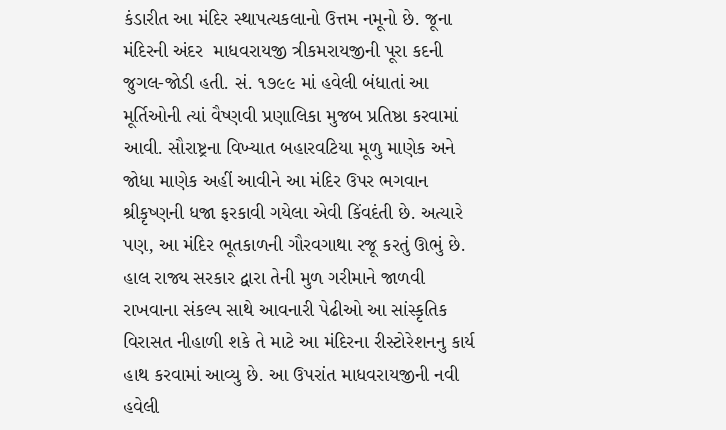કંડારીત આ મંદિર સ્થાપત્યકલાનો ઉત્તમ નમૂનો છે. જૂના મંદિરની અંદર  માધવરાયજી ત્રીકમરાયજીની પૂરા કદની જુગલ-જોડી હતી. સં. ૧૭૯૯ માં હવેલી બંધાતાં આ મૂર્તિઓની ત્યાં વૈષ્ણવી પ્રણાલિકા મુજબ પ્રતિષ્ઠા કરવામાં આવી. સૌરાષ્ટ્રના વિખ્યાત બહારવટિયા મૂળુ માણેક અને જોધા માણેક અહીં આવીને આ મંદિર ઉપર ભગવાન શ્રીકૃષ્ણની ધજા ફરકાવી ગયેલા એવી કિંવદંતી છે. અત્યારે પણ, આ મંદિર ભૂતકાળની ગૌરવગાથા રજૂ કરતું ઊભું છે. હાલ રાજ્ય સરકાર દ્વારા તેની મુળ ગરીમાને જાળવી રાખવાના સંકલ્પ સાથે આવનારી પેઢીઓ આ સાંસ્કૃતિક વિરાસત નીહાળી શકે તે માટે આ મંદિરના રીસ્ટોરેશનનુ કાર્ય હાથ કરવામાં આવ્યુ છે. આ ઉપરાંત માધવરાયજીની નવી હવેલી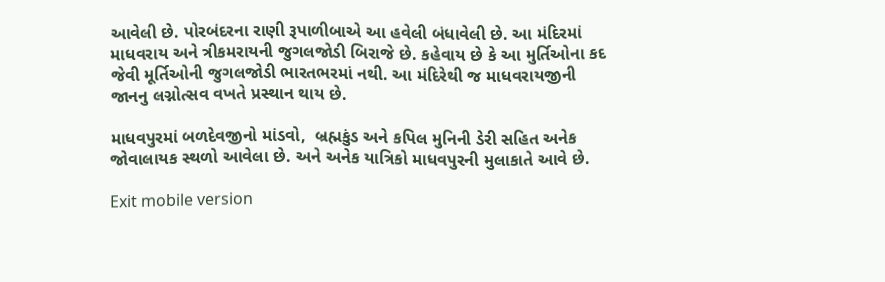આવેલી છે. પોરબંદરના રાણી રૂપાળીબાએ આ હવેલી બંધાવેલી છે. આ મંદિરમાં માધવરાય અને ત્રીકમરાયની જુગલજોડી બિરાજે છે. કહેવાય છે કે આ મુર્તિઓના કદ જેવી મૂર્તિઓની જુગલજોડી ભારતભરમાં નથી. આ મંદિરેથી જ માધવરાયજીની જાનનુ લગ્નોત્સવ વખતે પ્રસ્થાન થાય છે.

માધવપુરમાં બળદેવજીનો માંડવો,  બ્રહ્મકુંડ અને કપિલ મુનિની ડેરી સહિત અનેક જોવાલાયક સ્થળો આવેલા છે. અને અનેક યાત્રિકો માધવપુરની મુલાકાતે આવે છે.

Exit mobile version